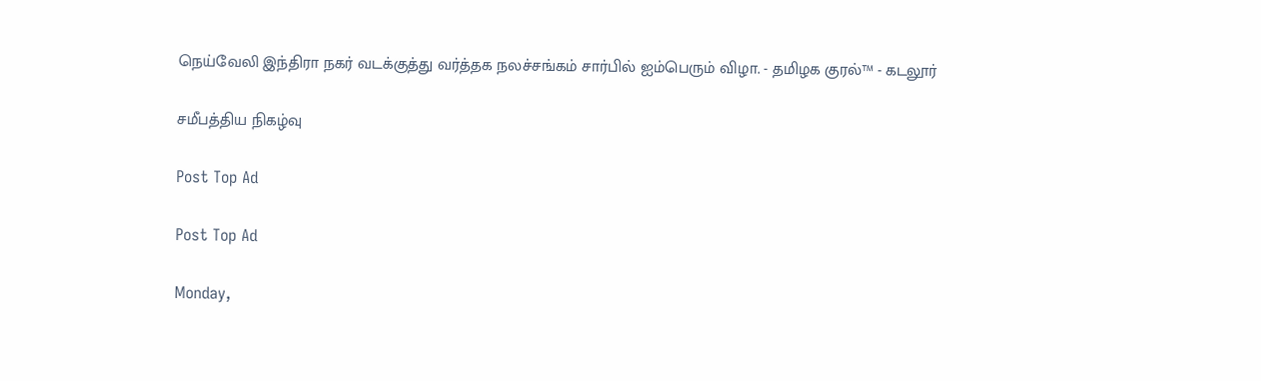நெய்வேலி இந்திரா நகர் வடக்குத்து வர்த்தக நலச்சங்கம் சார்பில் ஐம்பெரும் விழா. - தமிழக குரல்™ - கடலூர்

சமீபத்திய நிகழ்வு

Post Top Ad

Post Top Ad

Monday,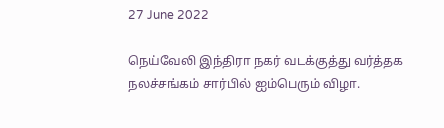27 June 2022

நெய்வேலி இந்திரா நகர் வடக்குத்து வர்த்தக நலச்சங்கம் சார்பில் ஐம்பெரும் விழா.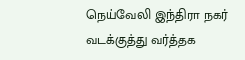நெய்வேலி இந்திரா நகர் வடக்குத்து வர்த்தக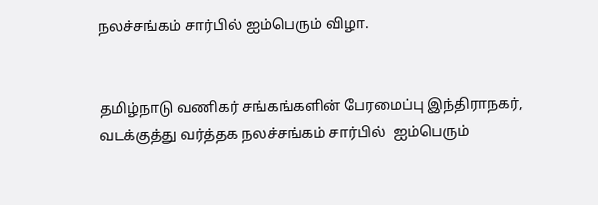நலச்சங்கம் சார்பில் ஐம்பெரும் விழா.


தமிழ்நாடு வணிகர் சங்கங்களின் பேரமைப்பு இந்திராநகர், வடக்குத்து வர்த்தக நலச்சங்கம் சார்பில்  ஐம்பெரும்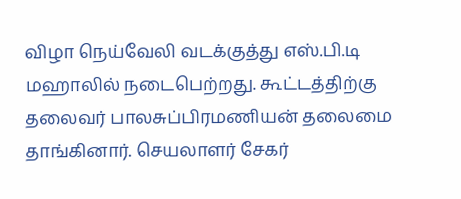விழா நெய்வேலி வடக்குத்து எஸ்.பி.டி  மஹாலில் நடைபெற்றது. கூட்டத்திற்கு தலைவர் பாலசுப்பிரமணியன் தலைமை தாங்கினார். செயலாளர் சேகர்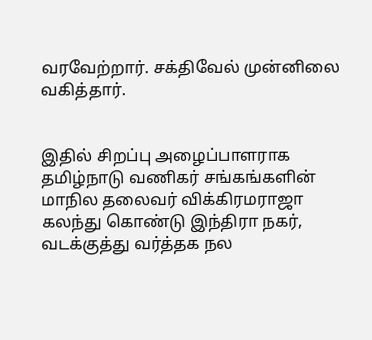வரவேற்றார். சக்திவேல் முன்னிலை வகித்தார்.


இதில் சிறப்பு அழைப்பாளராக தமிழ்நாடு வணிகர் சங்கங்களின் மாநில தலைவர் விக்கிரமராஜா கலந்து கொண்டு இந்திரா நகர், வடக்குத்து வர்த்தக நல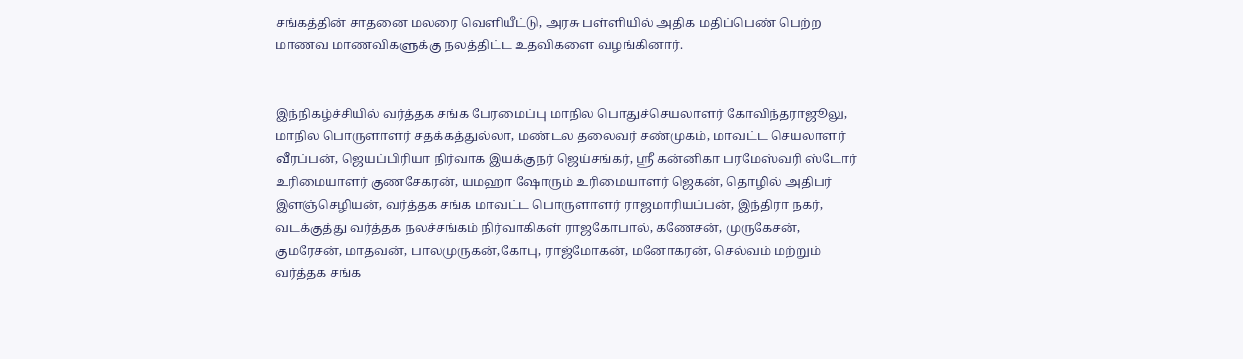சங்கத்தின் சாதனை மலரை வெளியீட்டு, அரசு பள்ளியில் அதிக மதிப்பெண் பெற்ற  மாணவ மாணவிகளுக்கு நலத்திட்ட உதவிகளை வழங்கினார்.


இந்நிகழ்ச்சியில் வர்த்தக சங்க பேரமைப்பு மாநில பொதுச்செயலாளர் கோவிந்தராஜூலு, மாநில பொருளாளர் சதக்கத்துல்லா, மண்டல தலைவர் சண்முகம், மாவட்ட செயலாளர் வீரப்பன், ஜெயப்பிரியா நிர்வாக இயக்குநர் ஜெய்சங்கர், ஸ்ரீ கன்னிகா பரமேஸ்வரி ஸ்டோர் உரிமையாளர் குணசேகரன், யமஹா ஷோரும் உரிமையாளர் ஜெகன், தொழில் அதிபர் இளஞ்செழியன், வர்த்தக சங்க மாவட்ட பொருளாளர் ராஜமாரியப்பன், இந்திரா நகர், வடக்குத்து வர்த்தக நலச்சங்கம் நிர்வாகிகள் ராஜகோபால், கணேசன், முருகேசன், குமரேசன், மாதவன், பாலமுருகன்,கோபு, ராஜ்மோகன், மனோகரன், செல்வம் மற்றும் வர்த்தக சங்க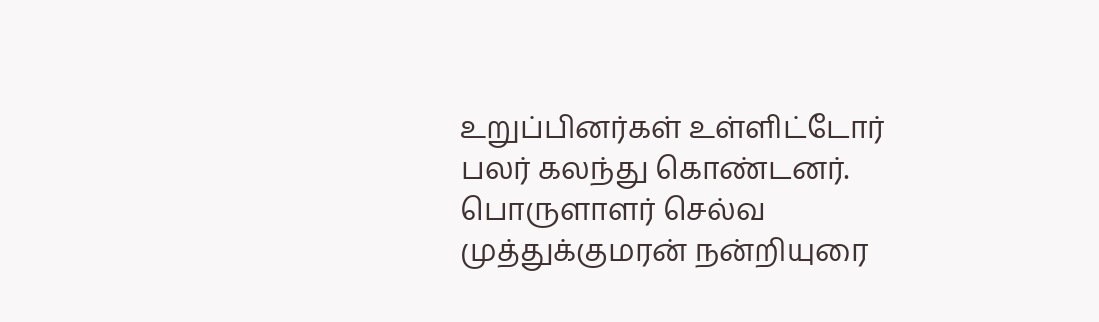உறுப்பினர்கள் உள்ளிட்டோர் பலர் கலந்து கொண்டனர். பொருளாளர் செல்வ முத்துக்குமரன் நன்றியுரை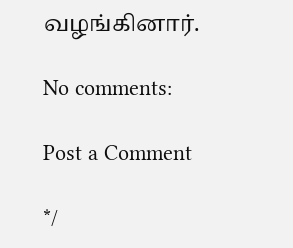வழங்கினார்.

No comments:

Post a Comment

*/